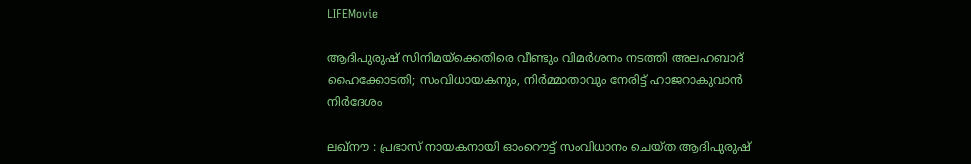LIFEMovie

ആദിപുരുഷ് സിനിമയ്ക്കെതിരെ വീണ്ടും വിമര്‍ശനം നടത്തി അലഹബാദ് ഹൈക്കോടതി; സംവിധായകനും, നിര്‍മ്മാതാവും നേരിട്ട് ഹാജറാകുവാന്‍ നിര്‍ദേശം

ലഖ്‌നൗ : പ്രഭാസ് നായകനായി ഓംറൌട്ട് സംവിധാനം ചെയ്ത ആദിപുരുഷ്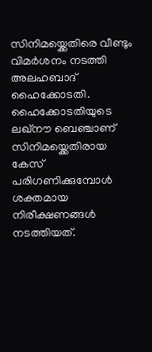സിനിമയ്ക്കെതിരെ വീണ്ടും വിമര്‍ശനം നടത്തി  അലഹബാദ് ഹൈക്കോടതി. ഹൈക്കോടതിയുടെ ലഖ്‌നൗ ബെഞ്ചാണ് സിനിമയ്ക്കെതിരായ കേസ് പരിഗണിക്കുമ്പോള്‍ ശക്തമായ നിരീക്ഷണങ്ങള്‍ നടത്തിയത്.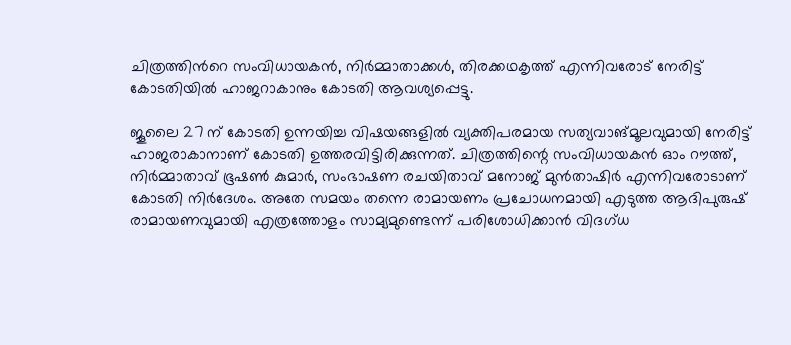ചിത്രത്തിന്‍റെ സംവിധായകന്‍, നിര്‍മ്മാതാക്കള്‍, തിരക്കഥകൃത്ത് എന്നിവരോട് നേരിട്ട് കോടതിയില്‍ ഹാജറാകാനും കോടതി ആവശ്യപ്പെട്ടു.

ജൂലൈ 27 ന് കോടതി ഉന്നയിച്ച വിഷയങ്ങളില്‍ വ്യക്തിപരമായ സത്യവാങ്മൂലവുമായി നേരിട്ട് ഹാജരാകാനാണ് കോടതി ഉത്തരവിട്ടിരിക്കുന്നത്. ചിത്രത്തിന്റെ സംവിധായകൻ ഓം റൗത്ത്, നിർമ്മാതാവ് ഭൂഷൺ കുമാർ, സംഭാഷണ രചയിതാവ് മനോജ് മുൻതാഷിർ എന്നിവരോടാണ് കോടതി നിര്‍ദേശം. അതേ സമയം തന്നെ രാമായണം പ്രചോധനമായി എടുത്ത ആദിപുരുഷ് രാമായണവുമായി എത്രത്തോളം സാമ്യമുണ്ടെന്ന് പരിശോധിക്കാന്‍ വിദഗ്ധ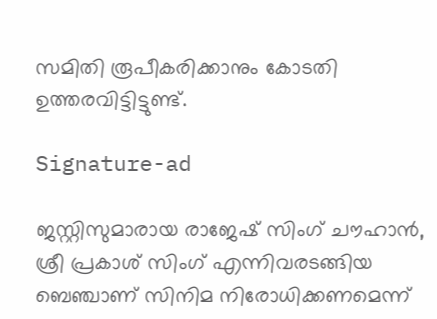സമിതി രൂപീകരിക്കാനും കോടതി ഉത്തരവിട്ടിട്ടുണ്ട്.

Signature-ad

ജസ്റ്റിസുമാരായ രാജേഷ് സിംഗ് ചൗഹാൻ, ശ്രീ പ്രകാശ് സിംഗ് എന്നിവരടങ്ങിയ ബെഞ്ചാണ് സിനിമ നിരോധിക്കണമെന്ന്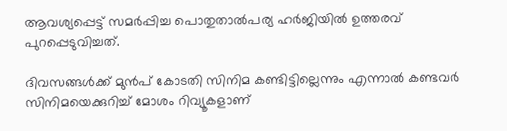ആവശ്യപ്പെട്ട് സമർപ്പിച്ച പൊതുതാൽപര്യ ഹർജിയില്‍ ഉത്തരവ് പുറപ്പെടുവിച്ചത്.

ദിവസങ്ങള്‍ക്ക് മുന്‍പ് കോടതി സിനിമ കണ്ടിട്ടില്ലെന്നും എന്നാൽ കണ്ടവർ സിനിമയെക്കുറിച്ച് മോശം റിവ്യൂകളാണ്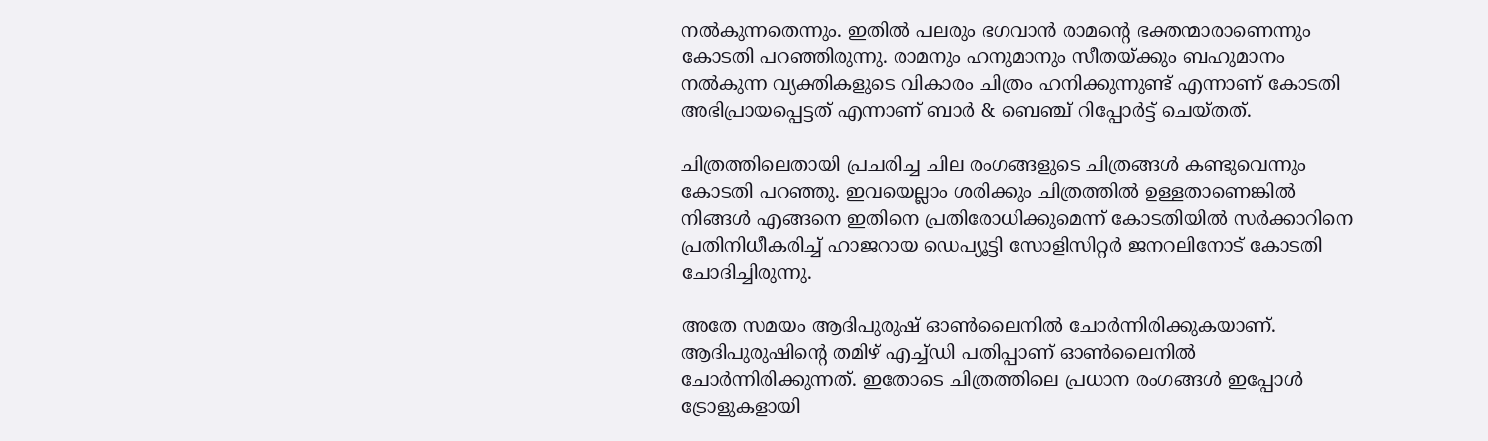നല്‍കുന്നതെന്നും. ഇതില്‍ പലരും ഭഗവാന്‍ രാമന്‍റെ ഭക്തന്മാരാണെന്നും കോടതി പറഞ്ഞിരുന്നു. രാമനും ഹനുമാനും സീതയ്ക്കും ബഹുമാനം നല്‍കുന്ന വ്യക്തികളുടെ വികാരം ചിത്രം ഹനിക്കുന്നുണ്ട് എന്നാണ് കോടതി അഭിപ്രായപ്പെട്ടത് എന്നാണ് ബാർ & ബെഞ്ച് റിപ്പോർട്ട് ചെയ്തത്.

ചിത്രത്തിലെതായി പ്രചരിച്ച ചില രംഗങ്ങളുടെ ചിത്രങ്ങള്‍ കണ്ടുവെന്നും കോടതി പറഞ്ഞു. ഇവയെല്ലാം ശരിക്കും ചിത്രത്തില്‍ ഉള്ളതാണെങ്കില്‍ നിങ്ങള്‍ എങ്ങനെ ഇതിനെ പ്രതിരോധിക്കുമെന്ന് കോടതിയില്‍ സര്‍ക്കാറിനെ പ്രതിനിധീകരിച്ച് ഹാജറായ ഡെപ്യൂട്ടി സോളിസിറ്റർ ജനറലിനോട് കോടതി ചോദിച്ചിരുന്നു.

അതേ സമയം ആദിപുരുഷ് ഓൺലൈനിൽ ചോർന്നിരിക്കുകയാണ്. ആദിപുരുഷിന്‍റെ തമിഴ് എച്ച്ഡി പതിപ്പാണ് ഓൺലൈനിൽ ചോർന്നിരിക്കുന്നത്. ഇതോടെ ചിത്രത്തിലെ പ്രധാന രംഗങ്ങള്‍ ഇപ്പോള്‍ ട്രോളുകളായി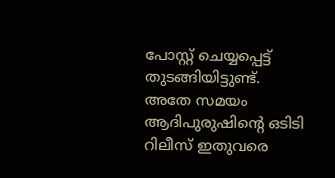പോസ്റ്റ് ചെയ്യപ്പെട്ട് തുടങ്ങിയിട്ടുണ്ട്. അതേ സമയം ആദിപുരുഷിന്‍റെ ഒടിടി റിലീസ് ഇതുവരെ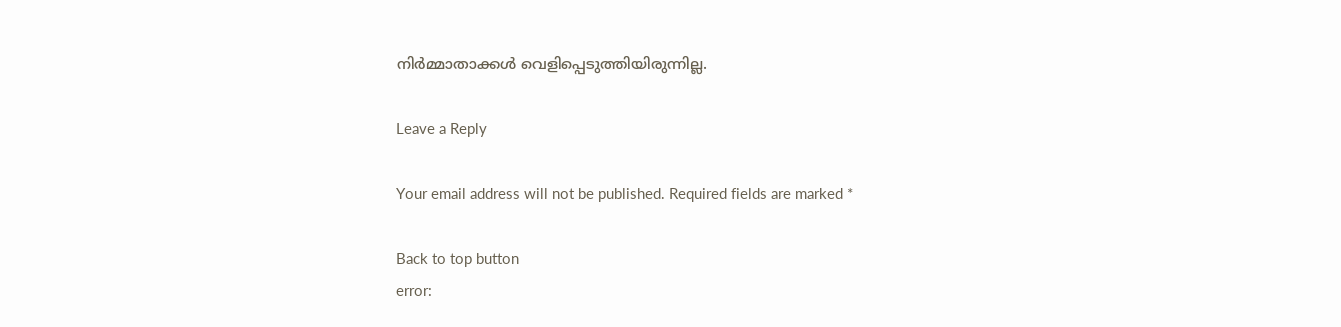നിര്‍മ്മാതാക്കള്‍ വെളിപ്പെടുത്തിയിരുന്നില്ല.

Leave a Reply

Your email address will not be published. Required fields are marked *

Back to top button
error: